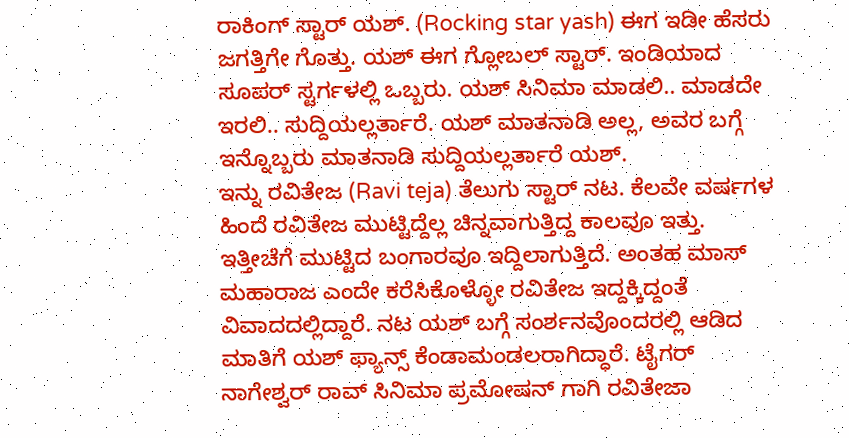ರಾಕಿಂಗ್ ಸ್ಟಾರ್ ಯಶ್. (Rocking star yash) ಈಗ ಇಡೀ ಹೆಸರು ಜಗತ್ತಿಗೇ ಗೊತ್ತು. ಯಶ್ ಈಗ ಗ್ಲೋಬಲ್ ಸ್ಟಾರ್. ಇಂಡಿಯಾದ ಸೂಪರ್ ಸ್ಟರ್ಗಳಲ್ಲಿ ಒಬ್ಬರು. ಯಶ್ ಸಿನಿಮಾ ಮಾಡಲಿ.. ಮಾಡದೇ ಇರಲಿ.. ಸುದ್ದಿಯಲ್ಲರ್ತಾರೆ. ಯಶ್ ಮಾತನಾಡಿ ಅಲ್ಲ, ಅವರ ಬಗ್ಗೆ ಇನ್ನೊಬ್ಬರು ಮಾತನಾಡಿ ಸುದ್ದಿಯಲ್ಲರ್ತಾರೆ ಯಶ್.
ಇನ್ನು ರವಿತೇಜ (Ravi teja) ತೆಲುಗು ಸ್ಟಾರ್ ನಟ. ಕೆಲವೇ ವರ್ಷಗಳ ಹಿಂದೆ ರವಿತೇಜ ಮುಟ್ಟಿದ್ದೆಲ್ಲ ಚಿನ್ನವಾಗುತ್ತಿದ್ದ ಕಾಲವೂ ಇತ್ತು. ಇತ್ತೀಚೆಗೆ ಮುಟ್ಟಿದ ಬಂಗಾರವೂ ಇದ್ದಿಲಾಗುತ್ತಿದೆ. ಅಂತಹ ಮಾಸ್ ಮಹಾರಾಜ ಎಂದೇ ಕರೆಸಿಕೊಳ್ಳೋ ರವಿತೇಜ ಇದ್ದಕ್ಕಿದ್ದಂತೆ ವಿವಾದದಲ್ಲಿದ್ದಾರೆ. ನಟ ಯಶ್ ಬಗ್ಗೆ ಸಂರ್ಶನವೊಂದರಲ್ಲಿ ಆಡಿದ ಮಾತಿಗೆ ಯಶ್ ಫ್ಯಾನ್ಸ್ ಕೆಂಡಾಮಂಡಲರಾಗಿದ್ಧಾರೆ. ಟೈಗರ್ ನಾಗೇಶ್ವರ್ ರಾವ್ ಸಿನಿಮಾ ಪ್ರಮೋಷನ್ ಗಾಗಿ ರವಿತೇಜಾ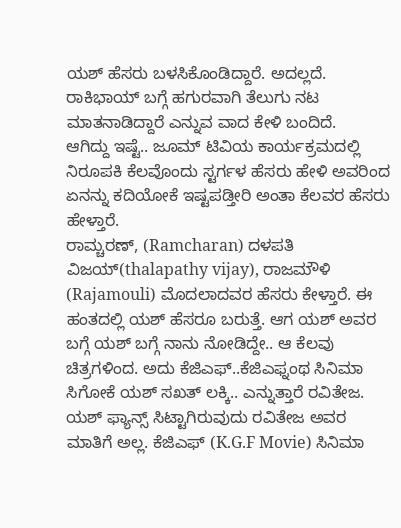ಯಶ್ ಹೆಸರು ಬಳಸಿಕೊಂಡಿದ್ದಾರೆ. ಅದಲ್ಲದೆ. ರಾಕಿಭಾಯ್ ಬಗ್ಗೆ ಹಗುರವಾಗಿ ತೆಲುಗು ನಟ ಮಾತನಾಡಿದ್ದಾರೆ ಎನ್ನುವ ವಾದ ಕೇಳಿ ಬಂದಿದೆ.
ಆಗಿದ್ದು ಇಷ್ಟೆ.. ಜೂಮ್ ಟಿವಿಯ ಕಾರ್ಯಕ್ರಮದಲ್ಲಿ ನಿರೂಪಕಿ ಕೆಲವೊಂದು ಸ್ಟರ್ಗಳ ಹೆಸರು ಹೇಳಿ ಅವರಿಂದ ಏನನ್ನು ಕದಿಯೋಕೆ ಇಷ್ಟಪಡ್ತೀರಿ ಅಂತಾ ಕೆಲವರ ಹೆಸರು ಹೇಳ್ತಾರೆ.
ರಾಮ್ಚರಣ್, (Ramcharan) ದಳಪತಿ ವಿಜಯ್(thalapathy vijay), ರಾಜಮೌಳಿ (Rajamouli) ಮೊದಲಾದವರ ಹೆಸರು ಕೇಳ್ತಾರೆ. ಈ ಹಂತದಲ್ಲಿ ಯಶ್ ಹೆಸರೂ ಬರುತ್ತೆ. ಆಗ ಯಶ್ ಅವರ ಬಗ್ಗೆ ಯಶ್ ಬಗ್ಗೆ ನಾನು ನೋಡಿದ್ದೇ.. ಆ ಕೆಲವು ಚಿತ್ರಗಳಿಂದ. ಅದು ಕೆಜಿಎಫ್..ಕೆಜಿಎಫ್ನಂಥ ಸಿನಿಮಾ ಸಿಗೋಕೆ ಯಶ್ ಸಖತ್ ಲಕ್ಕಿ.. ಎನ್ನುತ್ತಾರೆ ರವಿತೇಜ.
ಯಶ್ ಫ್ಯಾನ್ಸ್ ಸಿಟ್ಟಾಗಿರುವುದು ರವಿತೇಜ ಅವರ ಮಾತಿಗೆ ಅಲ್ಲ. ಕೆಜಿಎಫ್ (K.G.F Movie) ಸಿನಿಮಾ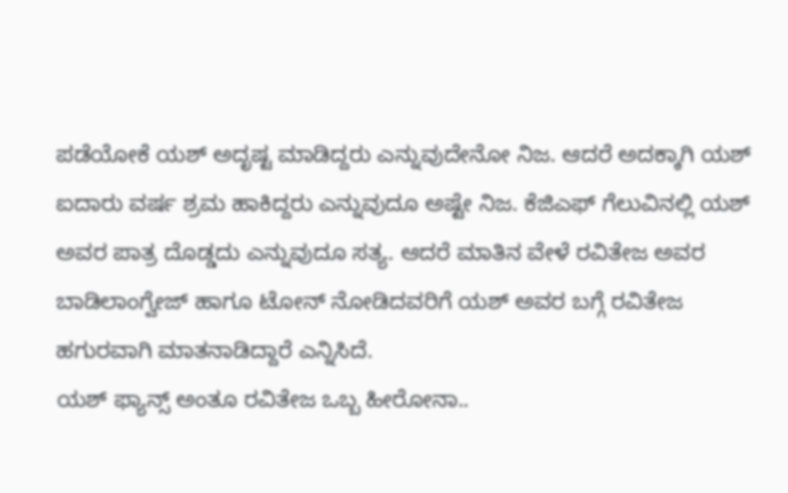ಪಡೆಯೋಕೆ ಯಶ್ ಅದೃಷ್ಟ ಮಾಡಿದ್ದರು ಎನ್ನುವುದೇನೋ ನಿಜ. ಆದರೆ ಅದಕ್ಕಾಗಿ ಯಶ್ ಐದಾರು ವರ್ಷ ಶ್ರಮ ಹಾಕಿದ್ದರು ಎನ್ನುವುದೂ ಅಷ್ಟೇ ನಿಜ. ಕೆಜಿಎಫ್ ಗೆಲುವಿನಲ್ಲಿ ಯಶ್ ಅವರ ಪಾತ್ರ ದೊಡ್ಡದು ಎನ್ನುವುದೂ ಸತ್ಯ. ಆದರೆ ಮಾತಿನ ವೇಳೆ ರವಿತೇಜ ಅವರ ಬಾಡಿಲಾಂಗ್ವೇಜ್ ಹಾಗೂ ಟೋನ್ ನೋಡಿದವರಿಗೆ ಯಶ್ ಅವರ ಬಗ್ಗೆ ರವಿತೇಜ ಹಗುರವಾಗಿ ಮಾತನಾಡಿದ್ದಾರೆ ಎನ್ನಿಸಿದೆ.
ಯಶ್ ಫ್ಯಾನ್ಸ್ ಅಂತೂ ರವಿತೇಜ ಒಬ್ಬ ಹೀರೋನಾ..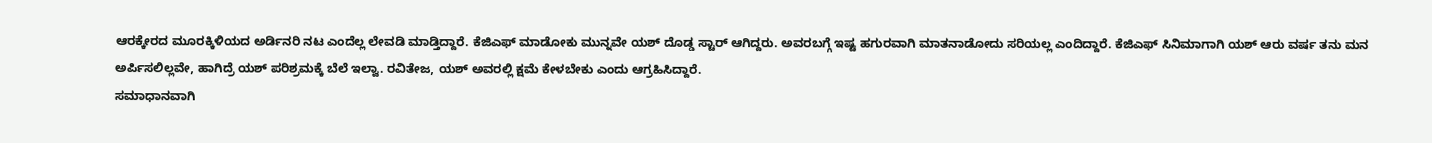ಆರಕ್ಕೇರದ ಮೂರಕ್ಕಿಳಿಯದ ಅರ್ಡಿನರಿ ನಟ ಎಂದೆಲ್ಲ ಲೇವಡಿ ಮಾಡ್ತಿದ್ದಾರೆ. ಕೆಜಿಎಫ್ ಮಾಡೋಕು ಮುನ್ನವೇ ಯಶ್ ದೊಡ್ಡ ಸ್ಟಾರ್ ಆಗಿದ್ದರು. ಅವರಬಗ್ಗೆ ಇಷ್ಟ ಹಗುರವಾಗಿ ಮಾತನಾಡೋದು ಸರಿಯಲ್ಲ ಎಂದಿದ್ದಾರೆ. ಕೆಜಿಎಫ್ ಸಿನಿಮಾಗಾಗಿ ಯಶ್ ಆರು ವರ್ಷ ತನು ಮನ ಅರ್ಪಿಸಲಿಲ್ಲವೇ, ಹಾಗಿದ್ರೆ ಯಶ್ ಪರಿಶ್ರಮಕ್ಕೆ ಬೆಲೆ ಇಲ್ವಾ. ರವಿತೇಜ, ಯಶ್ ಅವರಲ್ಲಿ ಕ್ಷಮೆ ಕೇಳಬೇಕು ಎಂದು ಆಗ್ರಹಿಸಿದ್ದಾರೆ.
ಸಮಾಧಾನವಾಗಿ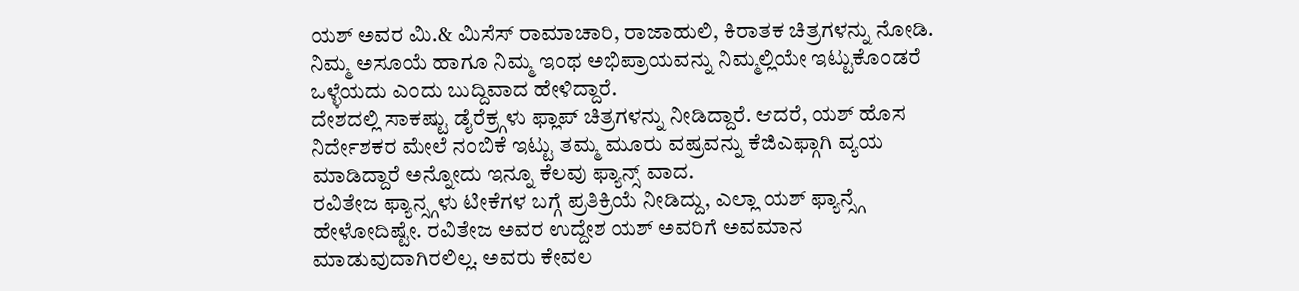ಯಶ್ ಅವರ ಮಿ.& ಮಿಸೆಸ್ ರಾಮಾಚಾರಿ, ರಾಜಾಹುಲಿ, ಕಿರಾತಕ ಚಿತ್ರಗಳನ್ನು ನೋಡಿ. ನಿಮ್ಮ ಅಸೂಯೆ ಹಾಗೂ ನಿಮ್ಮ ಇಂಥ ಅಭಿಪ್ರಾಯವನ್ನು ನಿಮ್ಮಲ್ಲಿಯೇ ಇಟ್ಟುಕೊಂಡರೆ ಒಳ್ಳೆಯದು ಎಂದು ಬುದ್ದಿವಾದ ಹೇಳಿದ್ದಾರೆ.
ದೇಶದಲ್ಲಿ ಸಾಕಷ್ಟು ಡೈರೆಕ್ರ್ಗಳು ಫ್ಲಾಪ್ ಚಿತ್ರಗಳನ್ನು ನೀಡಿದ್ದಾರೆ. ಆದರೆ, ಯಶ್ ಹೊಸ ನಿರ್ದೇಶಕರ ಮೇಲೆ ನಂಬಿಕೆ ಇಟ್ಟು ತಮ್ಮ ಮೂರು ವಷ್ರವನ್ನು ಕೆಜಿಎಫ್ಗಾಗಿ ವ್ಯಯ ಮಾಡಿದ್ದಾರೆ ಅನ್ನೋದು ಇನ್ನೂ ಕೆಲವು ಫ್ಯಾನ್ಸ್ ವಾದ.
ರವಿತೇಜ ಫ್ಯಾನ್ಸ್ಗಳು ಟೀಕೆಗಳ ಬಗ್ಗೆ ಪ್ರತಿಕ್ರಿಯೆ ನೀಡಿದ್ದು, ಎಲ್ಲಾ ಯಶ್ ಫ್ಯಾನ್ಸ್ಗೆ ಹೇಳೋದಿಷ್ಟೇ. ರವಿತೇಜ ಅವರ ಉದ್ದೇಶ ಯಶ್ ಅವರಿಗೆ ಅವಮಾನ ಮಾಡುವುದಾಗಿರಲಿಲ್ಲ. ಅವರು ಕೇವಲ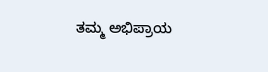ತಮ್ಮ ಅಭಿಪ್ರಾಯ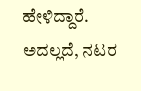ಹೇಳಿದ್ದಾರೆ. ಅದಲ್ಲದೆ, ನಟರ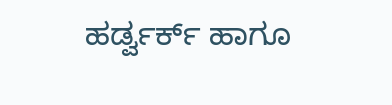ಹರ್ಡ್ವರ್ಕ್ ಹಾಗೂ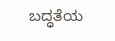ಬದ್ಧತೆಯ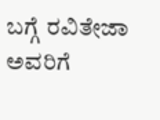ಬಗ್ಗೆ ರವಿತೇಜಾ ಅವರಿಗೆ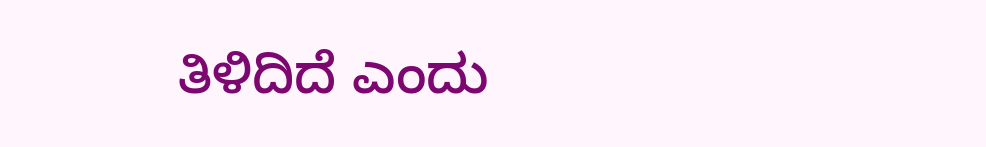ತಿಳಿದಿದೆ ಎಂದು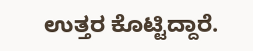ಉತ್ತರ ಕೊಟ್ಟಿದ್ದಾರೆ.